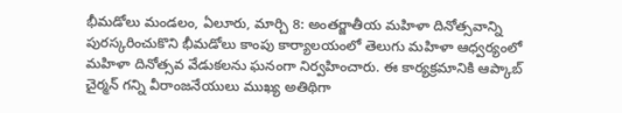భీమడోలు మండలం, ఏలూరు, మార్చి 8: అంతర్జాతీయ మహిళా దినోత్సవాన్ని పురస్కరించుకొని భీమడోలు కాంపు కార్యాలయంలో తెలుగు మహిళా ఆధ్వర్యంలో మహిళా దినోత్సవ వేడుకలను ఘనంగా నిర్వహించారు. ఈ కార్యక్రమానికి ఆప్కాబ్ చైర్మన్ గన్ని వీరాంజనేయులు ముఖ్య అతిథిగా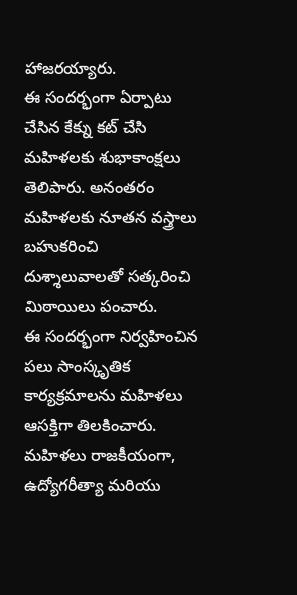హాజరయ్యారు.
ఈ సందర్భంగా ఏర్పాటు చేసిన కేక్ను కట్ చేసి మహిళలకు శుభాకాంక్షలు తెలిపారు. అనంతరం మహిళలకు నూతన వస్త్రాలు బహుకరించి దుశ్శాలువాలతో సత్కరించి మిఠాయిలు పంచారు.
ఈ సందర్భంగా నిర్వహించిన పలు సాంస్కృతిక కార్యక్రమాలను మహిళలు ఆసక్తిగా తిలకించారు. మహిళలు రాజకీయంగా, ఉద్యోగరీత్యా మరియు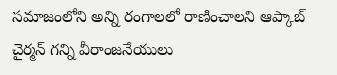సమాజంలోని అన్ని రంగాలలో రాణించాలని ఆప్కాబ్ చైర్మన్ గన్ని వీరాంజనేయులు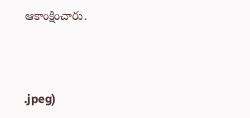ఆకాంక్షించారు.



.jpeg)